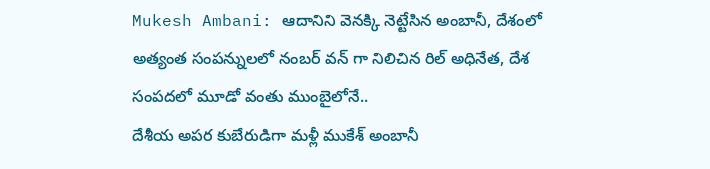Mukesh Ambani: ఆదానిని వెనక్కి నెట్టేసిన అంబానీ, దేశంలో అత్యంత సంపన్నులలో నంబర్ వన్ గా నిలిచిన రిల్ అధినేత, దేశ సంపదలో మూడో వంతు ముంబైలోనే..
దేశీయ అపర కుబేరుడిగా మళ్లీ ముకేశ్ అంబానీ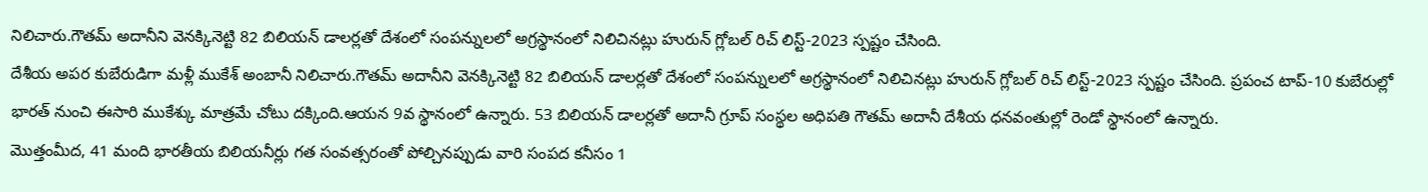నిలిచారు.గౌతమ్ అదానీని వెనక్కినెట్టి 82 బిలియన్ డాలర్లతో దేశంలో సంపన్నులలో అగ్రస్థానంలో నిలిచినట్లు హురున్ గ్లోబల్ రిచ్ లిస్ట్-2023 స్పష్టం చేసింది.
దేశీయ అపర కుబేరుడిగా మళ్లీ ముకేశ్ అంబానీ నిలిచారు.గౌతమ్ అదానీని వెనక్కినెట్టి 82 బిలియన్ డాలర్లతో దేశంలో సంపన్నులలో అగ్రస్థానంలో నిలిచినట్లు హురున్ గ్లోబల్ రిచ్ లిస్ట్-2023 స్పష్టం చేసింది. ప్రపంచ టాప్-10 కుబేరుల్లో భారత్ నుంచి ఈసారి ముకేశ్కు మాత్రమే చోటు దక్కింది.ఆయన 9వ స్థానంలో ఉన్నారు. 53 బిలియన్ డాలర్లతో అదానీ గ్రూప్ సంస్థల అధిపతి గౌతమ్ అదానీ దేశీయ ధనవంతుల్లో రెండో స్థానంలో ఉన్నారు.
మొత్తంమీద, 41 మంది భారతీయ బిలియనీర్లు గత సంవత్సరంతో పోల్చినప్పుడు వారి సంపద కనీసం 1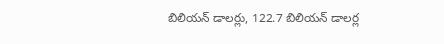బిలియన్ డాలర్లు, 122.7 బిలియన్ డాలర్ల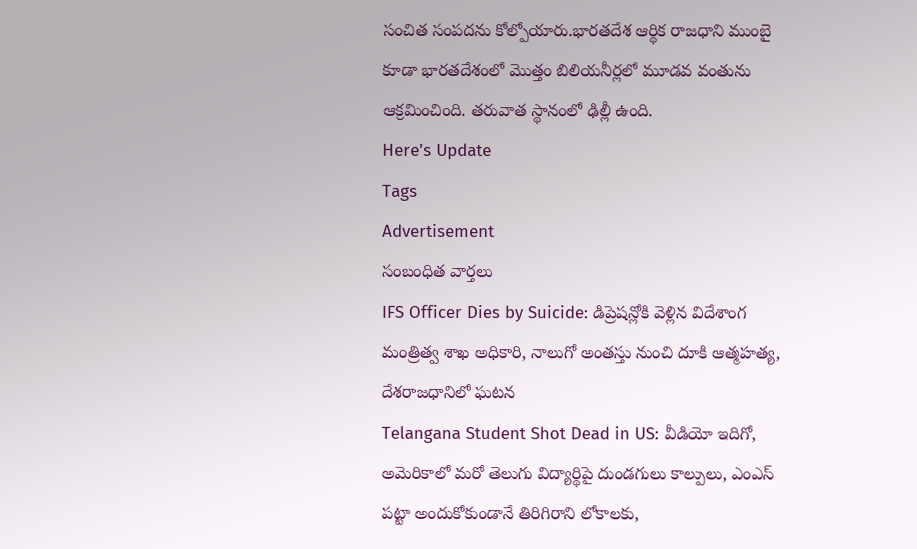సంచిత సంపదను కోల్పోయారు.భారతదేశ ఆర్థిక రాజధాని ముంబై కూడా భారతదేశంలో మొత్తం బిలియనీర్లలో మూడవ వంతును ఆక్రమించింది. తరువాత స్థానంలో ఢిల్లీ ఉంది.
Here's Update
Tags
Advertisement
సంబంధిత వార్తలు
IFS Officer Dies by Suicide: డిప్రెషన్లోకి వెళ్లిన విదేశాంగ మంత్రిత్వ శాఖ అధికారి, నాలుగో అంతస్తు నుంచి దూకి ఆత్మహత్య, దేశరాజధానిలో ఘటన
Telangana Student Shot Dead in US: వీడియో ఇదిగో, అమెరికాలో మరో తెలుగు విద్యార్థిపై దుండగులు కాల్పులు, ఎంఎస్ పట్టా అందుకోకుండానే తిరిగిరాని లోకాలకు,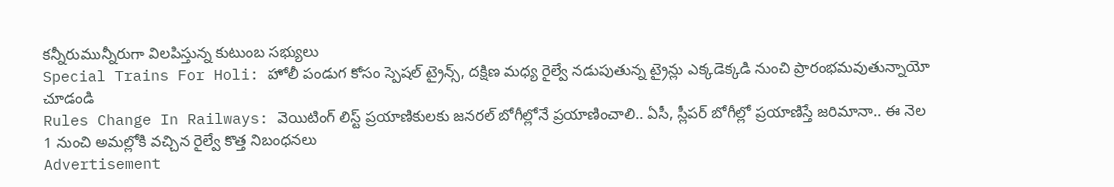కన్నీరుమున్నీరుగా విలపిస్తున్న కుటుంబ సభ్యులు
Special Trains For Holi: హోలీ పండుగ కోసం స్పెషల్ ట్రైన్స్, దక్షిణ మధ్య రైల్వే నడుపుతున్న ట్రైన్లు ఎక్కడెక్కడి నుంచి ప్రారంభమవుతున్నాయో చూడండి
Rules Change In Railways: వెయిటింగ్ లిస్ట్ ప్రయాణికులకు జనరల్ బోగీల్లోనే ప్రయాణించాలి.. ఏసీ, స్లీపర్ బోగీల్లో ప్రయాణిస్తే జరిమానా.. ఈ నెల 1 నుంచి అమల్లోకి వచ్చిన రైల్వే కొత్త నిబంధనలు
Advertisement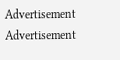Advertisement
Advertisement